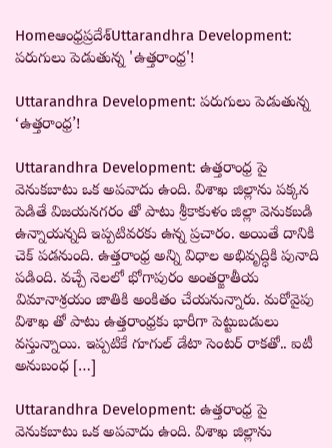Homeఆంధ్రప్రదేశ్‌Uttarandhra Development: పరుగులు పెడుతున్న 'ఉత్తరాంధ్ర'!

Uttarandhra Development: పరుగులు పెడుతున్న ‘ఉత్తరాంధ్ర’!

Uttarandhra Development: ఉత్తరాంధ్ర పై వెనుకబాటు ఒక అపవాదు ఉంది. విశాఖ జిల్లాను పక్కన పెడితే విజయనగరం తో పాటు శ్రీకాకుళం జిల్లా వెనుకబడి ఉన్నాయన్నది ఇప్పటివరకు ఉన్న ప్రచారం. అయితే దానికి చెక్ పడనుంది. ఉత్తరాంధ్ర అన్ని విధాల అభివృద్ధికి పునాది పడింది. వచ్చే నెలలో భోగాపురం అంతర్జాతీయ విమానాశ్రయం జాతికి అంకితం చేయనున్నారు. మరోవైపు విశాఖ తో పాటు ఉత్తరాంధ్రకు భారీగా పెట్టుబడులు వస్తున్నాయి. ఇప్పటికే గూగుల్ డేటా సెంటర్ రాకతో.. ఐటీ అనుబంధ […]

Uttarandhra Development: ఉత్తరాంధ్ర పై వెనుకబాటు ఒక అపవాదు ఉంది. విశాఖ జిల్లాను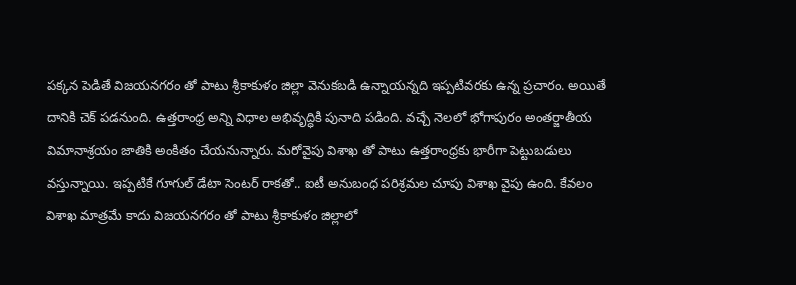పక్కన పెడితే విజయనగరం తో పాటు శ్రీకాకుళం జిల్లా వెనుకబడి ఉన్నాయన్నది ఇప్పటివరకు ఉన్న ప్రచారం. అయితే దానికి చెక్ పడనుంది. ఉత్తరాంధ్ర అన్ని విధాల అభివృద్ధికి పునాది పడింది. వచ్చే నెలలో భోగాపురం అంతర్జాతీయ విమానాశ్రయం జాతికి అంకితం చేయనున్నారు. మరోవైపు విశాఖ తో పాటు ఉత్తరాంధ్రకు భారీగా పెట్టుబడులు వస్తున్నాయి. ఇప్పటికే గూగుల్ డేటా సెంటర్ రాకతో.. ఐటీ అనుబంధ పరిశ్రమల చూపు విశాఖ వైపు ఉంది. కేవలం విశాఖ మాత్రమే కాదు విజయనగరం తో పాటు శ్రీకాకుళం జిల్లాలో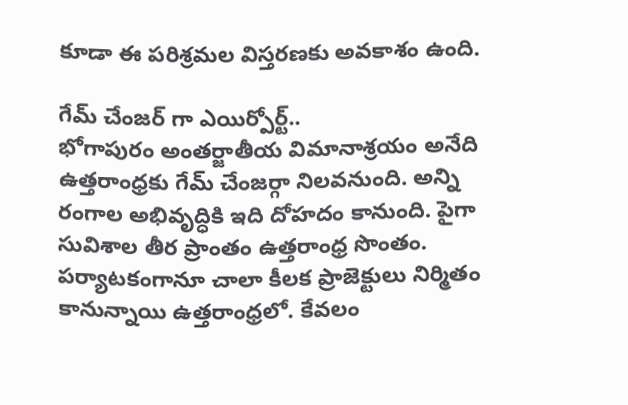కూడా ఈ పరిశ్రమల విస్తరణకు అవకాశం ఉంది.

గేమ్ చేంజర్ గా ఎయిర్పోర్ట్..
భోగాపురం అంతర్జాతీయ విమానాశ్రయం అనేది ఉత్తరాంధ్రకు గేమ్ చేంజర్గా నిలవనుంది. అన్ని రంగాల అభివృద్ధికి ఇది దోహదం కానుంది. పైగా సువిశాల తీర ప్రాంతం ఉత్తరాంధ్ర సొంతం. పర్యాటకంగానూ చాలా కీలక ప్రాజెక్టులు నిర్మితం కానున్నాయి ఉత్తరాంధ్రలో. కేవలం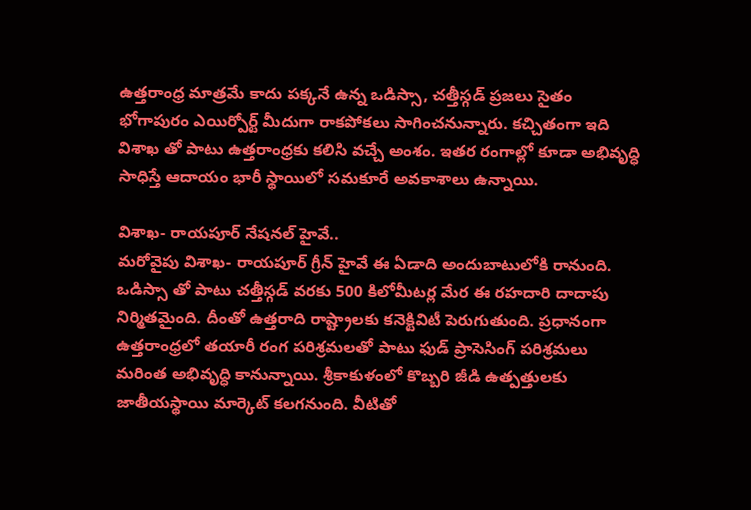ఉత్తరాంధ్ర మాత్రమే కాదు పక్కనే ఉన్న ఒడిస్సా, చత్తీస్గడ్ ప్రజలు సైతం భోగాపురం ఎయిర్పోర్ట్ మీదుగా రాకపోకలు సాగించనున్నారు. కచ్చితంగా ఇది విశాఖ తో పాటు ఉత్తరాంధ్రకు కలిసి వచ్చే అంశం. ఇతర రంగాల్లో కూడా అభివృద్ధి సాధిస్తే ఆదాయం భారీ స్థాయిలో సమకూరే అవకాశాలు ఉన్నాయి.

విశాఖ- రాయపూర్ నేషనల్ హైవే..
మరోవైపు విశాఖ- రాయపూర్ గ్రీన్ హైవే ఈ ఏడాది అందుబాటులోకి రానుంది. ఒడిస్సా తో పాటు చత్తీస్గడ్ వరకు 500 కిలోమీటర్ల మేర ఈ రహదారి దాదాపు నిర్మితమైంది. దీంతో ఉత్తరాది రాష్ట్రాలకు కనెక్టివిటీ పెరుగుతుంది. ప్రధానంగా ఉత్తరాంధ్రలో తయారీ రంగ పరిశ్రమలతో పాటు ఫుడ్ ప్రాసెసింగ్ పరిశ్రమలు మరింత అభివృద్ధి కానున్నాయి. శ్రీకాకుళంలో కొబ్బరి జీడి ఉత్పత్తులకు జాతీయస్థాయి మార్కెట్ కలగనుంది. వీటితో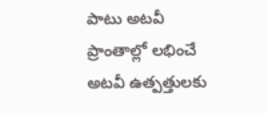పాటు అటవీ ప్రాంతాల్లో లభించే అటవీ ఉత్పత్తులకు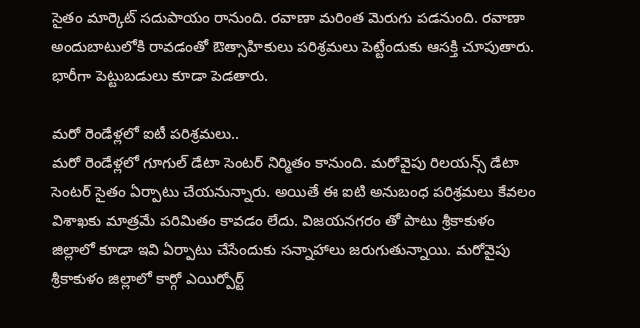సైతం మార్కెట్ సదుపాయం రానుంది. రవాణా మరింత మెరుగు పడనుంది. రవాణా అందుబాటులోకి రావడంతో ఔత్సాహికులు పరిశ్రమలు పెట్టేందుకు ఆసక్తి చూపుతారు. భారీగా పెట్టుబడులు కూడా పెడతారు.

మరో రెండేళ్లలో ఐటీ పరిశ్రమలు..
మరో రెండేళ్లలో గూగుల్ డేటా సెంటర్ నిర్మితం కానుంది. మరోవైపు రిలయన్స్ డేటా సెంటర్ సైతం ఏర్పాటు చేయనున్నారు. అయితే ఈ ఐటి అనుబంధ పరిశ్రమలు కేవలం విశాఖకు మాత్రమే పరిమితం కావడం లేదు. విజయనగరం తో పాటు శ్రీకాకుళం జిల్లాలో కూడా ఇవి ఏర్పాటు చేసేందుకు సన్నాహాలు జరుగుతున్నాయి. మరోవైపు శ్రీకాకుళం జిల్లాలో కార్గో ఎయిర్పోర్ట్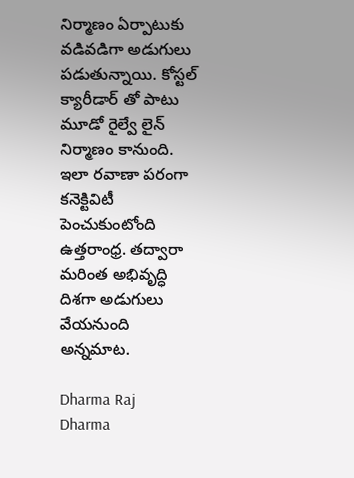నిర్మాణం ఏర్పాటుకు వడివడిగా అడుగులు పడుతున్నాయి. కోస్టల్ క్యారీడార్ తో పాటు మూడో రైల్వే లైన్ నిర్మాణం కానుంది. ఇలా రవాణా పరంగా కనెక్టివిటీ పెంచుకుంటోంది ఉత్తరాంధ్ర. తద్వారా మరింత అభివృద్ధి దిశగా అడుగులు వేయనుంది అన్నమాట.

Dharma Raj
Dharma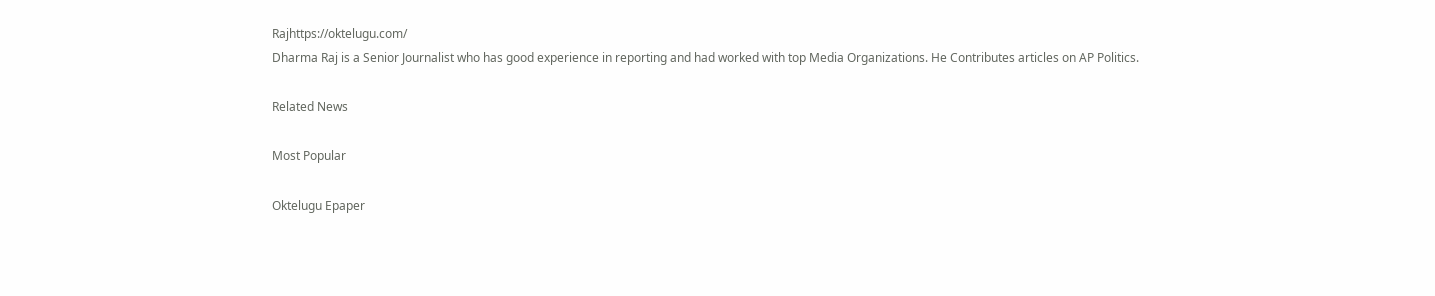Rajhttps://oktelugu.com/
Dharma Raj is a Senior Journalist who has good experience in reporting and had worked with top Media Organizations. He Contributes articles on AP Politics.

Related News

Most Popular

Oktelugu Epaper